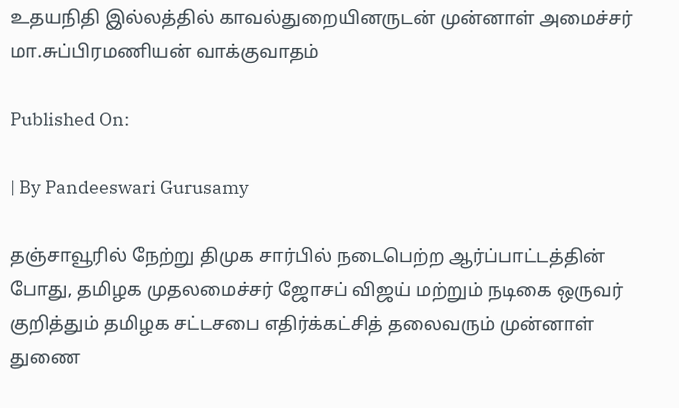உதயநிதி இல்லத்தில் காவல்துறையினருடன் முன்னாள் அமைச்சர் மா.சுப்பிரமணியன் வாக்குவாதம்

Published On:

| By Pandeeswari Gurusamy

தஞ்சாவூரில் நேற்று திமுக சார்பில் நடைபெற்ற ஆர்ப்பாட்டத்தின் போது, தமிழக முதலமைச்சர் ஜோசப் விஜய் மற்றும் நடிகை ஒருவர் குறித்தும் தமிழக சட்டசபை எதிர்க்கட்சித் தலைவரும் முன்னாள் துணை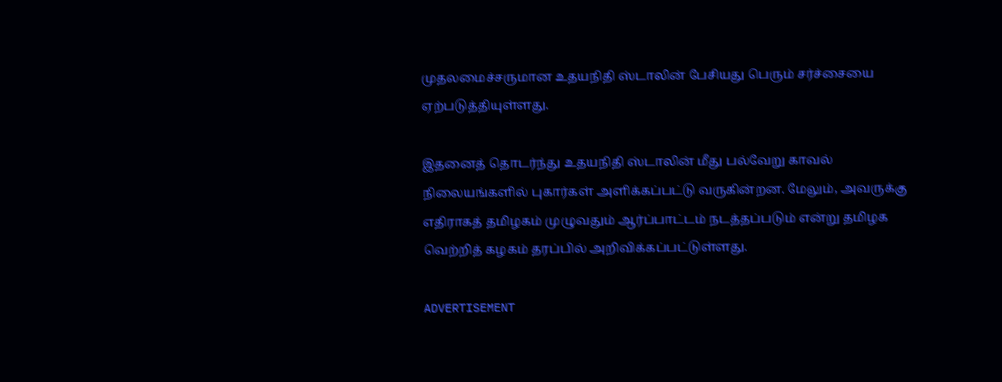முதலமைச்சருமான உதயநிதி ஸ்டாலின் பேசியது பெரும் சர்ச்சையை ஏற்படுத்தியுள்ளது.

இதனைத் தொடர்ந்து உதயநிதி ஸ்டாலின் மீது பல்வேறு காவல் நிலையங்களில் புகார்கள் அளிக்கப்பட்டு வருகின்றன. மேலும், அவருக்கு எதிராகத் தமிழகம் முழுவதும் ஆர்ப்பாட்டம் நடத்தப்படும் என்று தமிழக வெற்றித் கழகம் தரப்பில் அறிவிக்கப்பட்டுள்ளது.

ADVERTISEMENT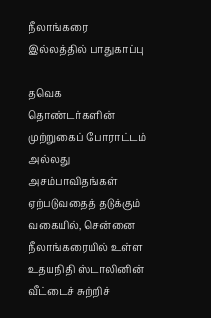நீலாங்கரை இல்லத்தில் பாதுகாப்பு

தவெக தொண்டர்களின் முற்றுகைப் போராட்டம் அல்லது அசம்பாவிதங்கள் ஏற்படுவதைத் தடுக்கும் வகையில், சென்னை நீலாங்கரையில் உள்ள உதயநிதி ஸ்டாலினின் வீட்டைச் சுற்றிச்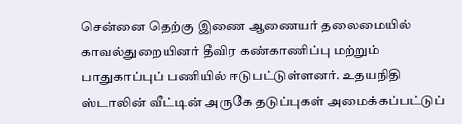சென்னை தெற்கு இணை ஆணையர் தலைமையில் காவல்துறையினர் தீவிர கண்காணிப்பு மற்றும் பாதுகாப்புப் பணியில் ஈடுபட்டுள்ளனர். உதயநிதி ஸ்டாலின் வீட்டின் அருகே தடுப்புகள் அமைக்கப்பட்டுப்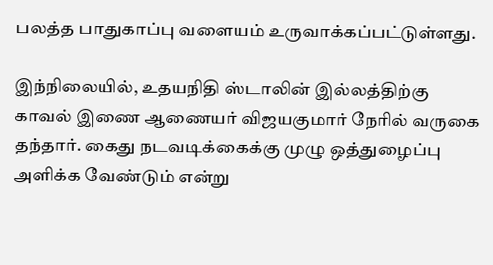பலத்த பாதுகாப்பு வளையம் உருவாக்கப்பட்டுள்ளது.

இந்நிலையில், உதயநிதி ஸ்டாலின் இல்லத்திற்கு காவல் இணை ஆணையர் விஜயகுமார் நேரில் வருகை தந்தார். கைது நடவடிக்கைக்கு முழு ஒத்துழைப்பு அளிக்க வேண்டும் என்று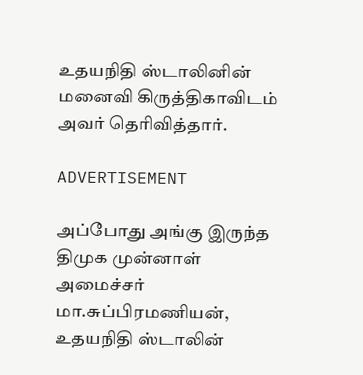உதயநிதி ஸ்டாலினின் மனைவி கிருத்திகாவிடம் அவர் தெரிவித்தார்.

ADVERTISEMENT

அப்போது அங்கு இருந்த திமுக முன்னாள் அமைச்சர் மா.சுப்பிரமணியன், உதயநிதி ஸ்டாலின்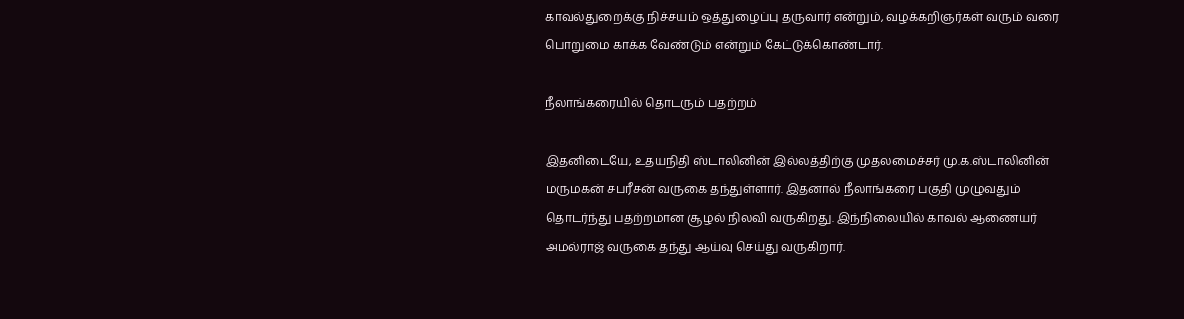காவல்துறைக்கு நிச்சயம் ஒத்துழைப்பு தருவார் என்றும், வழக்கறிஞர்கள் வரும் வரை பொறுமை காக்க வேண்டும் என்றும் கேட்டுக்கொண்டார்.

நீலாங்கரையில் தொடரும் பதற்றம்

இதனிடையே, உதயநிதி ஸ்டாலினின் இல்லத்திற்கு முதலமைச்சர் மு.க.ஸ்டாலினின் மருமகன் சபரீசன் வருகை தந்துள்ளார். இதனால் நீலாங்கரை பகுதி முழுவதும் தொடர்ந்து பதற்றமான சூழல் நிலவி வருகிறது. இந்நிலையில் காவல் ஆணையர் அமல்ராஜ் வருகை தந்து ஆய்வு செய்து வருகிறார்.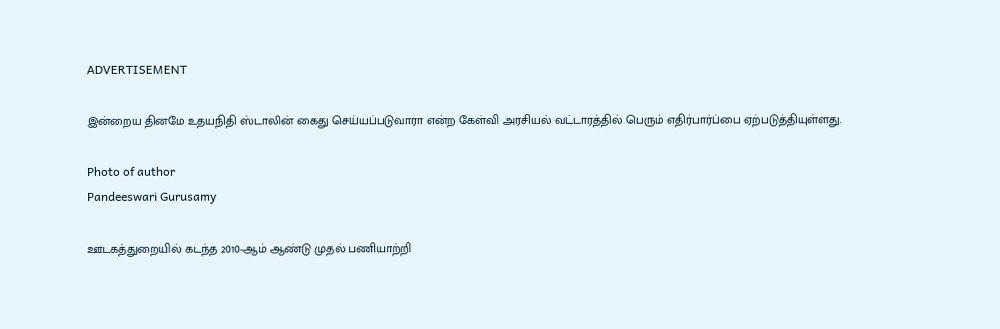ADVERTISEMENT

இன்றைய தினமே உதயநிதி ஸ்டாலின் கைது செய்யப்படுவாரா என்ற கேள்வி அரசியல் வட்டாரத்தில் பெரும் எதிர்பார்ப்பை ஏற்படுத்தியுள்ளது.

Photo of author
Pandeeswari Gurusamy

ஊடகத்துறையில் கடந்த 2010-ஆம் ஆண்டு முதல் பணியாற்றி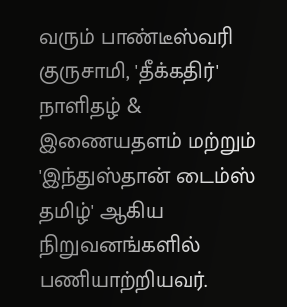வரும் பாண்டீஸ்வரி குருசாமி, 'தீக்கதிர்' நாளிதழ் & இணையதளம் மற்றும் 'இந்துஸ்தான் டைம்ஸ் தமிழ்' ஆகிய நிறுவனங்களில் பணியாற்றியவர்.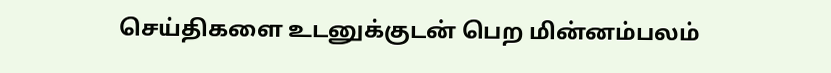செய்திகளை உடனுக்குடன் பெற மின்னம்பலம்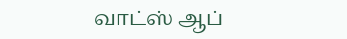வாட்ஸ் ஆப்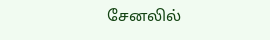சேனலில்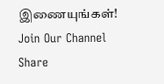இணையுங்கள்!
Join Our Channel
Share